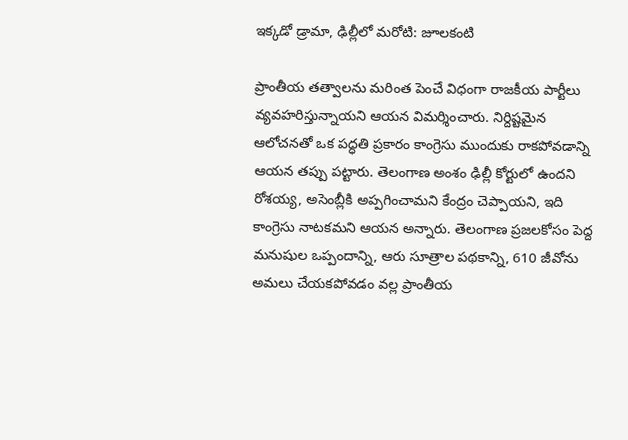ఇక్కడో డ్రామా, ఢిల్లీలో మరోటి: జూలకంటి

ప్రాంతీయ తత్వాలను మరింత పెంచే విధంగా రాజకీయ పార్టీలు వ్యవహరిస్తున్నాయని ఆయన విమర్శించారు. నిర్దిష్టమైన ఆలోచనతో ఒక పద్ధతి ప్రకారం కాంగ్రెసు ముందుకు రాకపోవడాన్ని ఆయన తప్పు పట్టారు. తెలంగాణ అంశం ఢిల్లీ కోర్టులో ఉందని రోశయ్య, అసెంబ్లీకి అప్పగించామని కేంద్రం చెప్పాయని, ఇది కాంగ్రెసు నాటకమని ఆయన అన్నారు. తెలంగాణ ప్రజలకోసం పెద్ద మనుషుల ఒప్పందాన్ని, ఆరు సూత్రాల పథకాన్ని, 610 జీవోను అమలు చేయకపోవడం వల్ల ప్రాంతీయ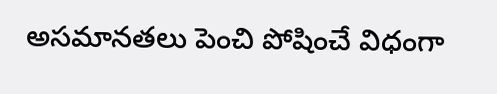అసమానతలు పెంచి పోషించే విధంగా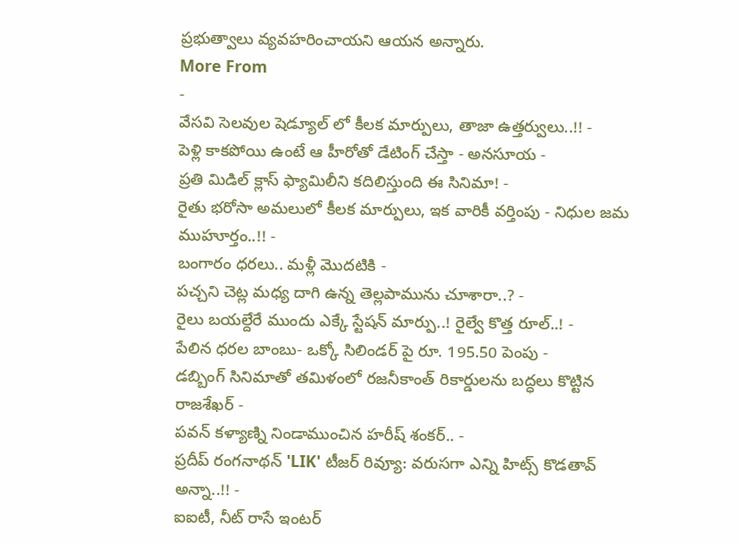ప్రభుత్వాలు వ్యవహరించాయని ఆయన అన్నారు.
More From
-
వేసవి సెలవుల షెడ్యూల్ లో కీలక మార్పులు, తాజా ఉత్తర్వులు..!! -
పెళ్లి కాకపోయి ఉంటే ఆ హీరోతో డేటింగ్ చేస్తా - అనసూయ -
ప్రతి మిడిల్ క్లాస్ ఫ్యామిలీని కదిలిస్తుంది ఈ సినిమా! -
రైతు భరోసా అమలులో కీలక మార్పులు, ఇక వారికీ వర్తింపు - నిధుల జమ ముహూర్తం..!! -
బంగారం ధరలు.. మళ్లీ మొదటికి -
పచ్చని చెట్ల మధ్య దాగి ఉన్న తెల్లపామును చూశారా..? -
రైలు బయల్దేరే ముందు ఎక్కే స్టేషన్ మార్పు..! రైల్వే కొత్త రూల్..! -
పేలిన ధరల బాంబు- ఒక్కో సిలిండర్ పై రూ. 195.50 పెంపు -
డబ్బింగ్ సినిమాతో తమిళంలో రజనీకాంత్ రికార్డులను బద్ధలు కొట్టిన రాజశేఖర్ -
పవన్ కళ్యాణ్ని నిండాముంచిన హరీష్ శంకర్.. -
ప్రదీప్ రంగనాథన్ 'LIK' టీజర్ రివ్యూ: వరుసగా ఎన్ని హిట్స్ కొడతావ్ అన్నా..!! -
ఐఐటీ, నీట్ రాసే ఇంటర్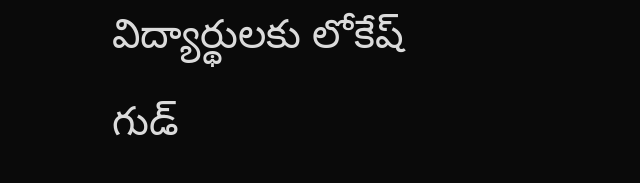విద్యార్థులకు లోకేష్ గుడ్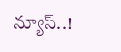న్యూస్..!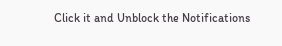Click it and Unblock the Notifications